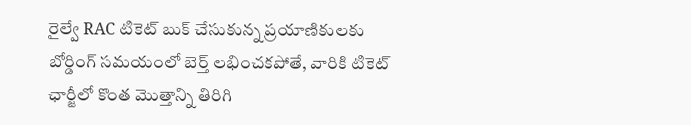రైల్వే RAC టికెట్ బుక్ చేసుకున్న ప్రయాణికులకు బోర్డింగ్ సమయంలో బెర్త్ లభించకపోతే, వారికి టికెట్ ఛార్జీలో కొంత మొత్తాన్ని తిరిగి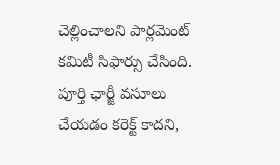చెల్లించాలని పార్లమెంట్ కమిటీ సిఫార్సు చేసింది. పూర్తి ఛార్జీ వసూలు చేయడం కరెక్ట్ కాదని,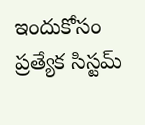ఇందుకోసం ప్రత్యేక సిస్టమ్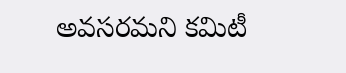అవసరమని కమిటీ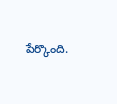పేర్కొంది.